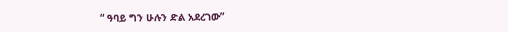“ ዓባይ ግን ሁሉን ድል አደረገው”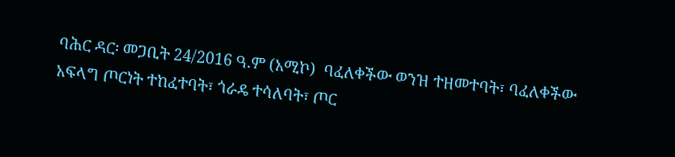ባሕር ዳር፡ መጋቢት 24/2016 ዓ.ም (አሚኮ)  ባፈለቀችው ወንዝ ተዘመተባት፣ ባፈለቀችው አፍላግ ጦርነት ተከፈተባት፣ ጎራዴ ተሳለባት፣ ጦር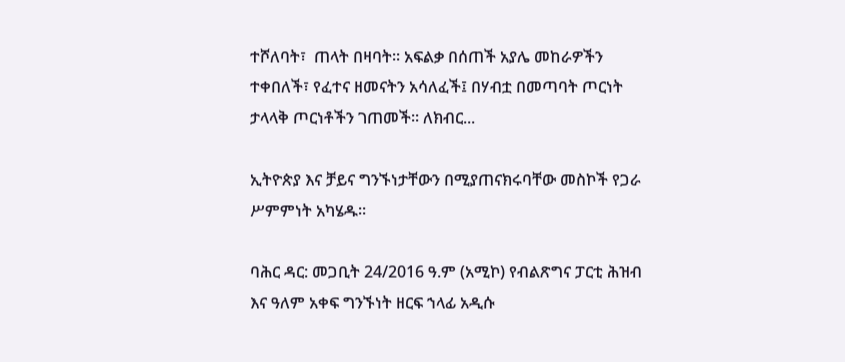ተሾለባት፣  ጠላት በዛባት፡፡ አፍልቃ በሰጠች አያሌ መከራዎችን ተቀበለች፣ የፈተና ዘመናትን አሳለፈች፤ በሃብቷ በመጣባት ጦርነት ታላላቅ ጦርነቶችን ገጠመች፡፡ ለክብር...

ኢትዮጵያ እና ቻይና ግንኙነታቸውን በሚያጠናክሩባቸው መስኮች የጋራ ሥምምነት አካሄዱ።

ባሕር ዳር: መጋቢት 24/2016 ዓ.ም (አሚኮ) የብልጽግና ፓርቲ ሕዝብ እና ዓለም አቀፍ ግንኙነት ዘርፍ ኀላፊ አዲሱ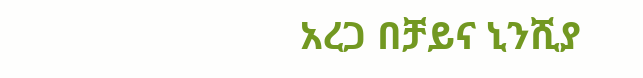አረጋ በቻይና ኒንሺያ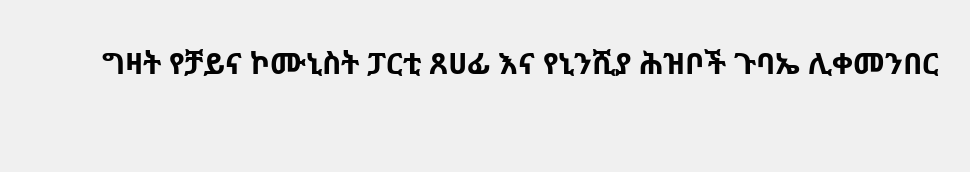ግዛት የቻይና ኮሙኒስት ፓርቲ ጸሀፊ እና የኒንሺያ ሕዝቦች ጉባኤ ሊቀመንበር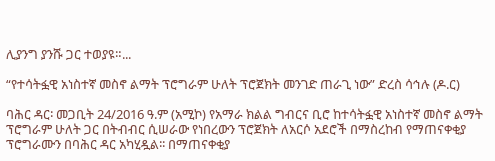ሊያንግ ያንሹ ጋር ተወያዩ።...

“የተሳትፏዊ አነስተኛ መስኖ ልማት ፕሮግራም ሁለት ፕሮጀክት መንገድ ጠራጊ ነው” ድረስ ሳኅሉ (ዶ.ር)

ባሕር ዳር፡ መጋቢት 24/2016 ዓ.ም (አሚኮ) የአማራ ክልል ግብርና ቢሮ ከተሳትፏዊ አነስተኛ መስኖ ልማት ፕሮግራም ሁለት ጋር በትብብር ሲሠራው የነበረውን ፕሮጀክት ለአርሶ አደሮች በማስረከብ የማጠናቀቂያ ፕሮግራሙን በባሕር ዳር አካሂዷል፡፡ በማጠናቀቂያ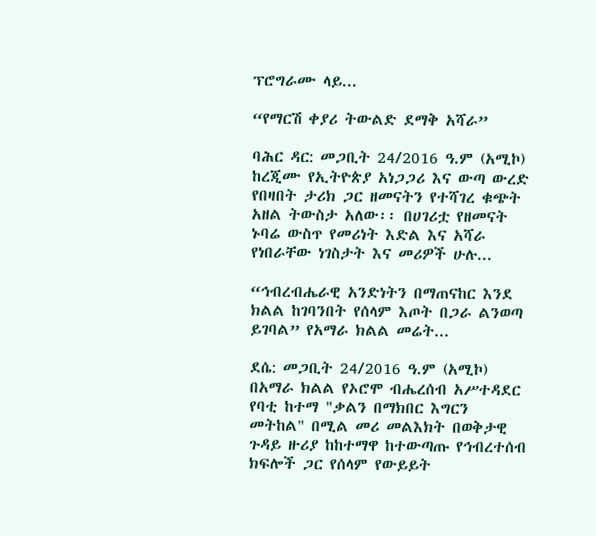ፕሮግራሙ ላይ...

“የማርሽ ቀያሪ ትውልድ ደማቅ አሻራ”

ባሕር ዳር: መጋቢት 24/2016 ዓ.ም (አሚኮ) ከረጂሙ የኢትዮጵያ አነጋጋሪ እና ውጣ ውረድ የበዛበት ታሪክ ጋር ዘመናትን የተሻገረ ቁጭት አዘል ትውስታ አለው፡፡ በሀገሪቷ የዘመናት ኑባሬ ውስጥ የመሪነት እድል እና አሻራ የነበራቸው ነገስታት እና መሪዎች ሁሉ...

“ኅብረብሔራዊ አንድነትን በማጠናከር እንደ ክልል ከገባንበት የሰላም እጦት በጋራ ልንወጣ ይገባል” የአማራ ክልል መሬት...

ደሴ: መጋቢት 24/2016 ዓ.ም (አሚኮ) በአማራ ክልል የኦሮሞ ብሔረሰብ አሥተዳደር የባቲ ከተማ "ቃልን በማክበር እግርን መትከል" በሚል መሪ መልእክት በወቅታዊ ጉዳይ ዙሪያ ከከተማዋ ከተውጣጡ የኅብረተሰብ ክፍሎች ጋር የሰላም የውይይት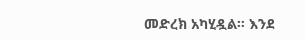መድረክ አካሂዷል። እንደ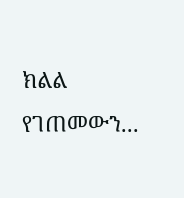ክልል የገጠመውን...